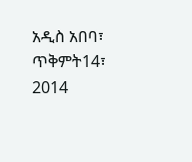አዲስ አበባ፣ ጥቅምት14፣ 2014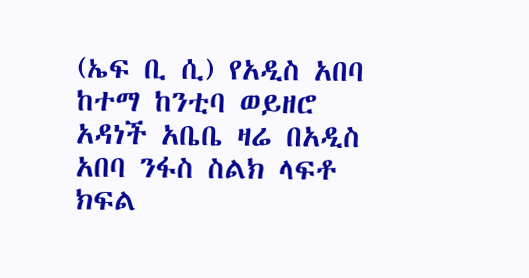(ኤፍ ቢ ሲ) የአዲስ አበባ ከተማ ከንቲባ ወይዘሮ አዳነች አቤቤ ዛሬ በአዲስ አበባ ንፋስ ስልክ ላፍቶ ክፍል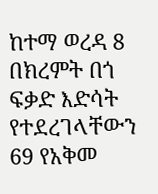ከተማ ወረዳ 8 በክረምት በጎ ፍቃድ እድሳት የተደረገላቸውን 69 የአቅመ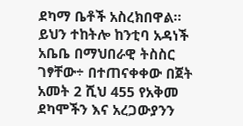ደካማ ቤቶች አስረክበዋል።
ይህን ተከትሎ ከንቲባ አዳነች አቤቤ በማህበራዊ ትስስር ገፃቸው÷ በተጠናቀቀው በጀት አመት 2 ሺህ 455 የአቅመ ደካሞችን እና አረጋውያንን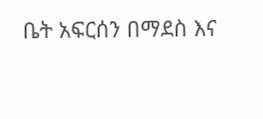ቤት አፍርሰን በማደስ እና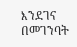እንደገና በመገንባት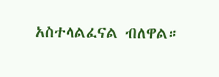አስተላልፈናል ብለዋል።